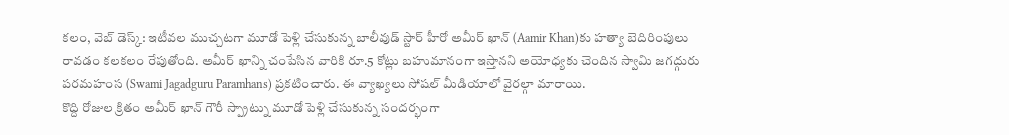కలం, వెబ్ డెస్క్: ఇటీవల ముచ్చటగా మూడో పెళ్లి చేసుకున్న బాలీవుడ్ స్టార్ హీరో అమీర్ ఖాన్ (Aamir Khan)కు హత్యా బెదిరింపులు రావడం కలకలం రేపుతోంది. అమీర్ ఖాన్ని చంపేసిన వారికి రూ.5 కోట్లు బహుమానంగా ఇస్తానని అయోధ్యకు చెందిన స్వామి జగద్గురు పరమహంస (Swami Jagadguru Paramhans) ప్రకటించారు. ఈ వ్యాఖ్యలు సోషల్ మీడియాలో వైరల్గా మారాయి.
కొద్ది రోజుల క్రితం అమీర్ ఖాన్ గౌరీ స్ప్రాట్ను మూడో పెళ్లి చేసుకున్న సందర్భంగా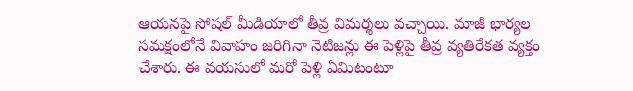ఆయనపై సోషల్ మీడియాలో తీవ్ర విమర్శలు వచ్చాయి. మాజీ భార్యల సమక్షంలోనే వివాహం జరిగినా నెటిజన్లు ఈ పెళ్లిపై తీవ్ర వ్యతిరేకత వ్యక్తం చేశారు. ఈ వయసులో మరో పెళ్లి ఏమిటంటూ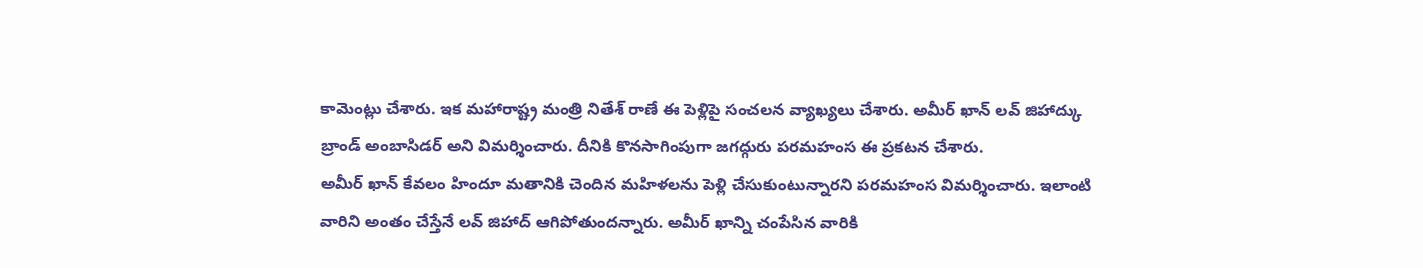కామెంట్లు చేశారు. ఇక మహారాష్ట్ర మంత్రి నితేశ్ రాణే ఈ పెళ్లిపై సంచలన వ్యాఖ్యలు చేశారు. అమీర్ ఖాన్ లవ్ జిహాద్కు బ్రాండ్ అంబాసిడర్ అని విమర్శించారు. దీనికి కొనసాగింపుగా జగద్గురు పరమహంస ఈ ప్రకటన చేశారు.
అమీర్ ఖాన్ కేవలం హిందూ మతానికి చెందిన మహిళలను పెళ్లి చేసుకుంటున్నారని పరమహంస విమర్శించారు. ఇలాంటి వారిని అంతం చేస్తేనే లవ్ జిహాద్ ఆగిపోతుందన్నారు. అమీర్ ఖాన్ని చంపేసిన వారికి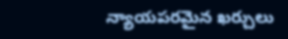న్యాయపరమైన ఖర్చులు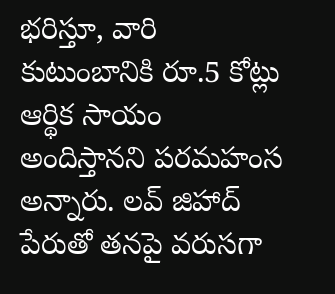భరిస్తూ, వారి కుటుంబానికి రూ.5 కోట్లు ఆర్థిక సాయం అందిస్తానని పరమహంస అన్నారు. లవ్ జిహాద్ పేరుతో తనపై వరుసగా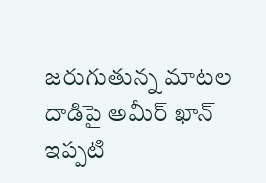జరుగుతున్న మాటల దాడిపై అమీర్ ఖాన్ ఇప్పటి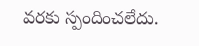వరకు స్పందించలేదు.